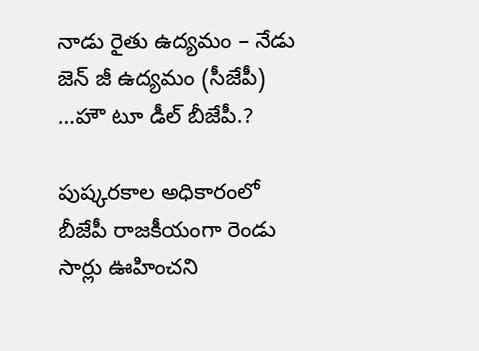నాడు రైతు ఉద్యమం – నేడు జెన్ జీ ఉద్యమం (సీజేపీ) …హౌ టూ డీల్ బీజేపీ.?

పుష్కరకాల అధికారంలో బీజేపీ రాజకీయంగా రెండు సార్లు ఊహించని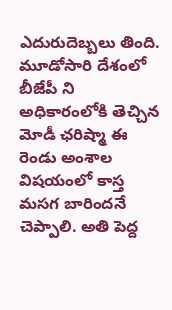ఎదురుదెబ్బలు తింది. మూడోసారి దేశంలో బీజేపీ ని అధికారంలోకి తెచ్చిన మోడీ ఛరిష్మా ఈ రెండు అంశాల విషయంలో కాస్త మసగ బారిందనే చెప్పాలి. అతి పెద్ద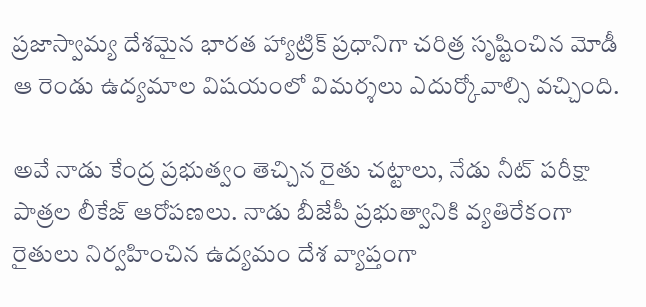ప్రజాస్వామ్య దేశమైన భారత హ్యాట్రిక్ ప్రధానిగా చరిత్ర సృష్టించిన మోడీ ఆ రెండు ఉద్యమాల విషయంలో విమర్శలు ఎదుర్కోవాల్సి వచ్చింది.

అవే నాడు కేంద్ర ప్రభుత్వం తెచ్చిన రైతు చట్టాలు, నేడు నీట్ పరీక్షా పాత్రల లీకేజ్ ఆరోపణలు. నాడు బీజేపీ ప్రభుత్వానికి వ్యతిరేకంగా రైతులు నిర్వహించిన ఉద్యమం దేశ వ్యాప్తంగా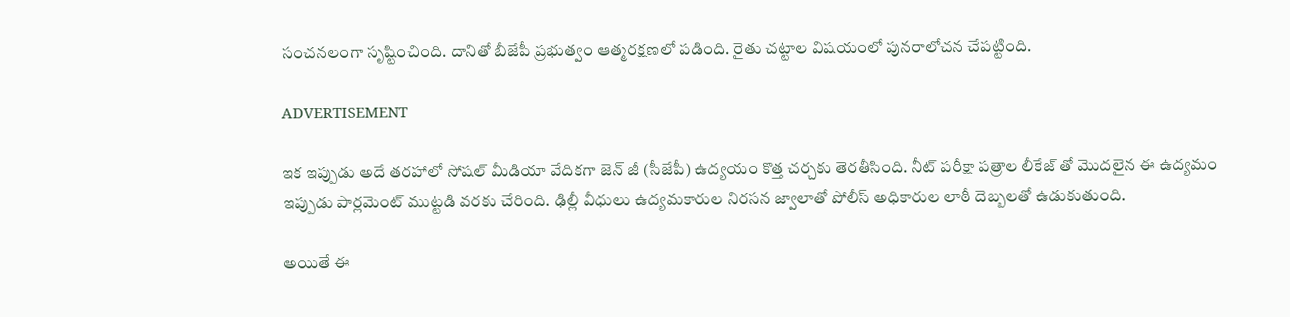సంచనలంగా సృష్టించింది. దానితో బీజేపీ ప్రభుత్వం ఆత్మరక్షణలో పడింది. రైతు చట్టాల విషయంలో పునరాలోచన చేపట్టింది.

ADVERTISEMENT

ఇక ఇప్పుడు అదే తరహాలో సోషల్ మీడియా వేదికగా జెన్ జీ (సీజేపీ) ఉద్యయం కొత్త చర్చకు తెరతీసింది. నీట్ పరీక్షా పత్రాల లీకేజ్ తో మొదలైన ఈ ఉద్యమం ఇప్పుడు పార్లమెంట్ ముట్టడి వరకు చేరింది. ఢిల్లీ వీధులు ఉద్యమకారుల నిరసన జ్వాలాతో పోలీస్ అధికారుల లాఠీ దెబ్బలతో ఉడుకుతుంది.

అయితే ఈ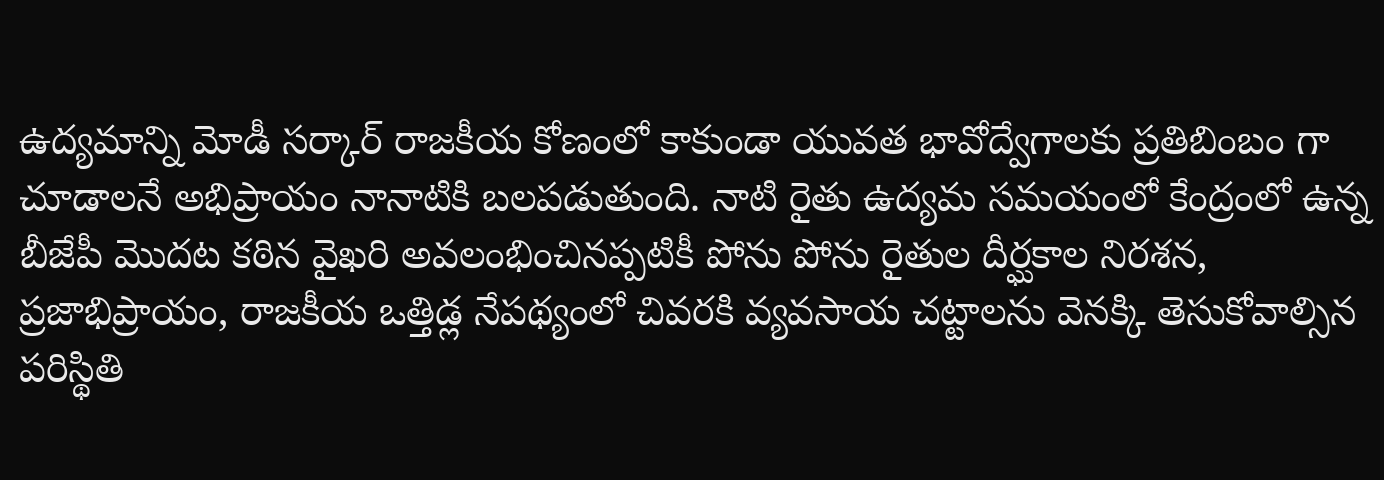ఉద్యమాన్ని మోడీ సర్కార్ రాజకీయ కోణంలో కాకుండా యువత భావోద్వేగాలకు ప్రతిబింబం గా చూడాలనే అభిప్రాయం నానాటికి బలపడుతుంది. నాటి రైతు ఉద్యమ సమయంలో కేంద్రంలో ఉన్న బీజేపీ మొదట కఠిన వైఖరి అవలంభించినప్పటికీ పోను పోను రైతుల దీర్ఘకాల నిరశన, ప్రజాభిప్రాయం, రాజకీయ ఒత్తిడ్ల నేపథ్యంలో చివరకి వ్యవసాయ చట్టాలను వెనక్కి తెసుకోవాల్సిన పరిస్థితి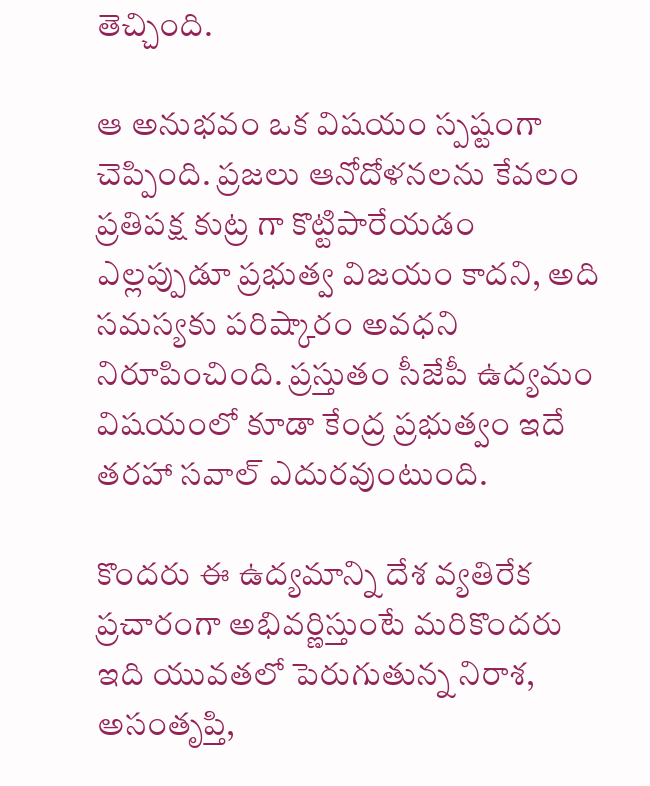తెచ్చింది.

ఆ అనుభవం ఒక విషయం స్పష్టంగా చెప్పింది. ప్రజలు ఆనోదోళనలను కేవలం ప్రతిపక్ష కుట్ర గా కొట్టిపారేయడం ఎల్లప్పుడూ ప్రభుత్వ విజయం కాదని, అది సమస్యకు పరిష్కారం అవధని నిరూపించింది. ప్రస్తుతం సీజేపీ ఉద్యమం విషయంలో కూడా కేంద్ర ప్రభుత్వం ఇదే తరహా సవాల్ ఎదురవుంటుంది.

కొందరు ఈ ఉద్యమాన్ని దేశ వ్యతిరేక ప్రచారంగా అభివర్ణిస్తుంటే మరికొందరు ఇది యువతలో పెరుగుతున్న నిరాశ, అసంతృప్తి,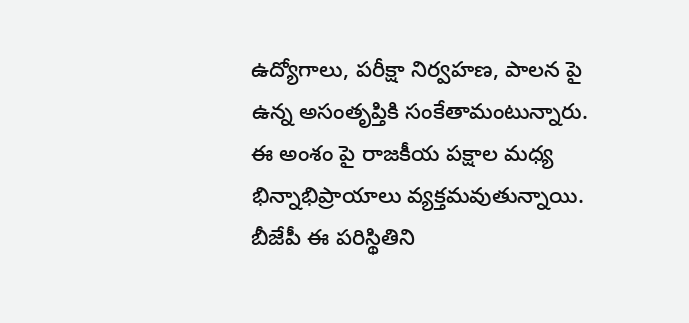ఉద్యోగాలు, పరీక్షా నిర్వహణ, పాలన పై ఉన్న అసంతృప్తికి సంకేతామంటున్నారు. ఈ అంశం పై రాజకీయ పక్షాల మధ్య భిన్నాభిప్రాయాలు వ్యక్తమవుతున్నాయి. బీజేపీ ఈ పరిస్థితిని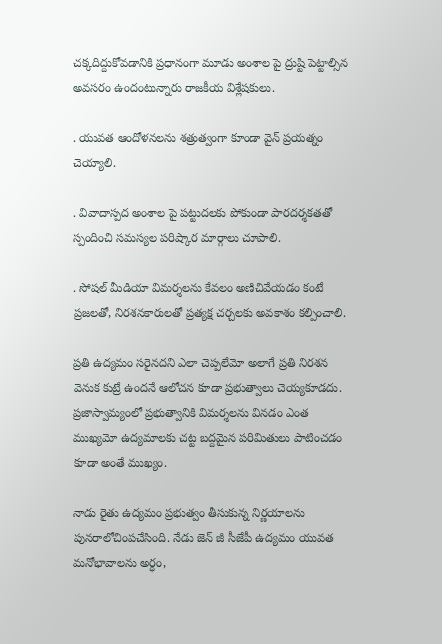చక్కదిద్దుకోవడానికి ప్రధానంగా మూడు అంశాల పై ద్రుష్టి పెట్టాల్సిన అవసరం ఉందంటున్నారు రాజకీయ విశ్లేషకులు.

. యువత ఆందోళనలను శత్రుత్వంగా కూండా వైన్ ప్రయత్నం చెయ్యాలి.

. వివాదాస్పద అంశాల పై పట్టుదలకు పోకుండా పారదర్శకతతో స్పందించి సమస్యల పరిష్కార మార్గాలు చూపాలి.

. సోషల్ మీడియా విమర్శలను కేవలం అణిచివేయడం కంటే ప్రజలతో, నిరశనకారులతో ప్రత్యక్ష చర్చలకు అవకాశం కల్పించాలి.

ప్రతి ఉద్యమం సరైనదని ఎలా చెప్పలేమో అలాగే ప్రతి నిరశన వెనుక కుట్రే ఉందనే ఆలోచన కూడా ప్రభుత్వాలు చెయ్యకూడదు. ప్రజాస్వామ్యంలో ప్రభుత్వానికి విమర్శలను వినడం ఎంత ముఖ్యమో ఉద్యమాలకు చట్ట బద్దమైన పరిమితులు పాటించడం కూడా అంతే ముఖ్యం.

నాడు రైతు ఉద్యమం ప్రభుత్వం తీసుకున్న నిర్ణయాలను పునరాలోచింపచేసింది. నేడు జెన్ జీ సీజేపీ ఉద్యమం యువత మనోభావాలను అర్ధం,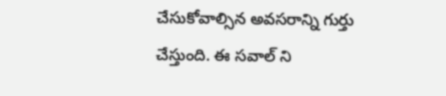చేసుకోవాల్సిన అవసరాన్ని గుర్తు చేస్తుంది. ఈ సవాల్ ని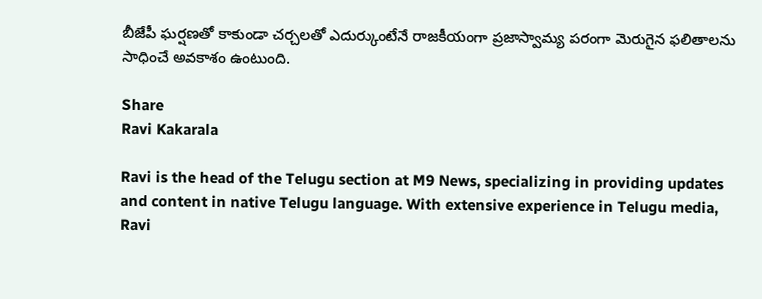బీజేపీ ఘర్షణతో కాకుండా చర్చలతో ఎదుర్కుంటేనే రాజకీయంగా ప్రజాస్వామ్య పరంగా మెరుగైన ఫలితాలను సాధించే అవకాశం ఉంటుంది.

Share
Ravi Kakarala

Ravi is the head of the Telugu section at M9 News, specializing in providing updates and content in native Telugu language. With extensive experience in Telugu media, Ravi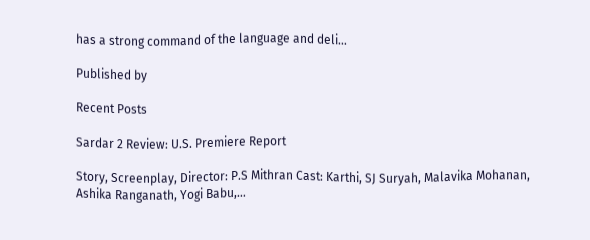has a strong command of the language and deli…

Published by

Recent Posts

Sardar 2 Review: U.S. Premiere Report

Story, Screenplay, Director: P.S Mithran Cast: Karthi, SJ Suryah, Malavika Mohanan, Ashika Ranganath, Yogi Babu,…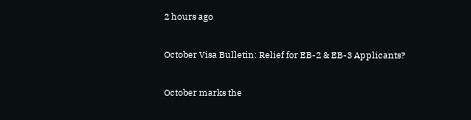2 hours ago

October Visa Bulletin: Relief for EB-2 & EB-3 Applicants?

October marks the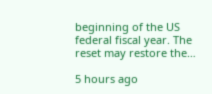beginning of the US federal fiscal year. The reset may restore the…

5 hours ago